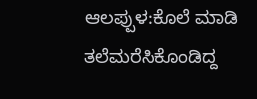ಆಲಪ್ಪುಳ:ಕೊಲೆ ಮಾಡಿ ತಲೆಮರೆಸಿಕೊಂಡಿದ್ದ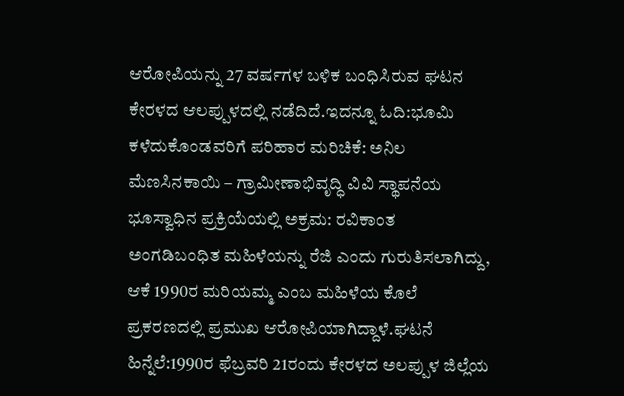ಆರೋಪಿಯನ್ನು 27 ವರ್ಷಗಳ ಬಳಿಕ ಬಂಧಿಸಿರುವ ಘಟನ ಕೇರಳದ ಆಲಪ್ಪುಳದಲ್ಲಿ ನಡೆದಿದೆ.ಇದನ್ನೂ ಓದಿ:ಭೂಮಿ ಕಳೆದುಕೊಂಡವರಿಗೆ ಪರಿಹಾರ ಮರಿಚಿಕೆ: ಅನಿಲ ಮೆಣಸಿನಕಾಯಿ – ಗ್ರಾಮೀಣಾಭಿವೃದ್ಧಿ ವಿವಿ ಸ್ಥಾಪನೆಯ ಭೂಸ್ವಾಧಿನ ಪ್ರಕ್ರಿಯೆಯಲ್ಲಿ ಅಕ್ರಮ: ರವಿಕಾಂತ ಅಂಗಡಿಬಂಧಿತ ಮಹಿಳೆಯನ್ನು ರೆಜಿ ಎಂದು ಗುರುತಿಸಲಾಗಿದ್ದು, ಆಕೆ 1990ರ ಮರಿಯಮ್ಮ ಎಂಬ ಮಹಿಳೆಯ ಕೊಲೆ ಪ್ರಕರಣದಲ್ಲಿ ಪ್ರಮುಖ ಆರೋಪಿಯಾಗಿದ್ದಾಳೆ.ಘಟನೆ ಹಿನ್ನೆಲೆ:1990ರ ಫೆಬ್ರವರಿ 21ರಂದು ಕೇರಳದ ಅಲಪ್ಪುಳ ಜಿಲ್ಲೆಯ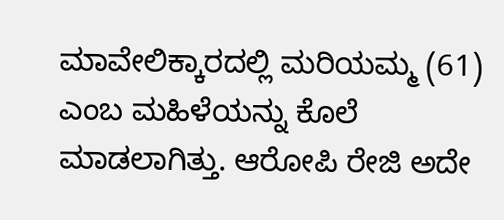ಮಾವೇಲಿಕ್ಕಾರದಲ್ಲಿ ಮರಿಯಮ್ಮ (61) ಎಂಬ ಮಹಿಳೆಯನ್ನು ಕೊಲೆ ಮಾಡಲಾಗಿತ್ತು. ಆರೋಪಿ ರೇಜಿ ಅದೇ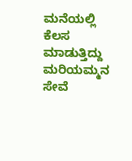ಮನೆಯಲ್ಲಿ ಕೆಲಸ ಮಾಡುತ್ತಿದ್ದು ಮರಿಯಮ್ಮನ ಸೇವೆ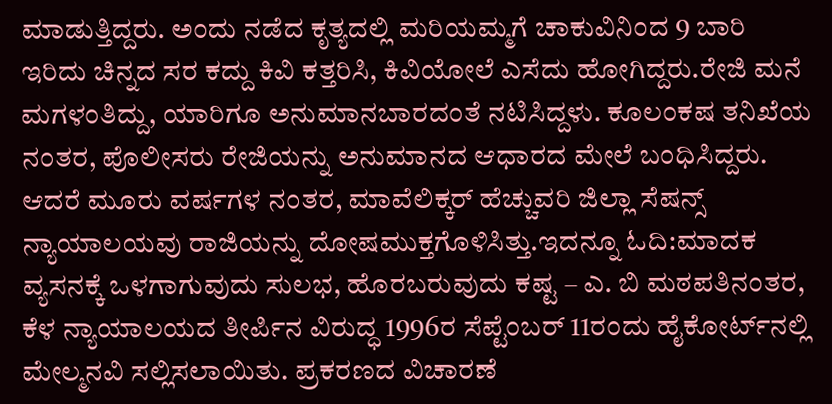ಮಾಡುತ್ತಿದ್ದರು. ಅಂದು ನಡೆದ ಕೃತ್ಯದಲ್ಲಿ ಮರಿಯಮ್ಮಗೆ ಚಾಕುವಿನಿಂದ 9 ಬಾರಿ ಇರಿದು ಚಿನ್ನದ ಸರ ಕದ್ದು ಕಿವಿ ಕತ್ತರಿಸಿ, ಕಿವಿಯೋಲೆ ಎಸೆದು ಹೋಗಿದ್ದರು.ರೇಜಿ ಮನೆ ಮಗಳಂತಿದ್ದು, ಯಾರಿಗೂ ಅನುಮಾನಬಾರದಂತೆ ನಟಿಸಿದ್ದಳು. ಕೂಲಂಕಷ ತನಿಖೆಯ ನಂತರ, ಪೊಲೀಸರು ರೇಜಿಯನ್ನು ಅನುಮಾನದ ಆಧಾರದ ಮೇಲೆ ಬಂಧಿಸಿದ್ದರು. ಆದರೆ ಮೂರು ವರ್ಷಗಳ ನಂತರ, ಮಾವೆಲಿಕ್ಕರ್ ಹೆಚ್ಚುವರಿ ಜಿಲ್ಲಾ ಸೆಷನ್ಸ್ ನ್ಯಾಯಾಲಯವು ರಾಜಿಯನ್ನು ದೋಷಮುಕ್ತಗೊಳಿಸಿತ್ತು.ಇದನ್ನೂ ಓದಿ:ಮಾದಕ ವ್ಯಸನಕ್ಕೆ ಒಳಗಾಗುವುದು ಸುಲಭ, ಹೊರಬರುವುದು ಕಷ್ಟ – ಎ. ಬಿ ಮಠಪತಿನಂತರ, ಕೆಳ ನ್ಯಾಯಾಲಯದ ತೀರ್ಪಿನ ವಿರುದ್ಧ 1996ರ ಸೆಪ್ಟೆಂಬರ್ 11ರಂದು ಹೈಕೋರ್ಟ್‌ನಲ್ಲಿ ಮೇಲ್ಮನವಿ ಸಲ್ಲಿಸಲಾಯಿತು. ಪ್ರಕರಣದ ವಿಚಾರಣೆ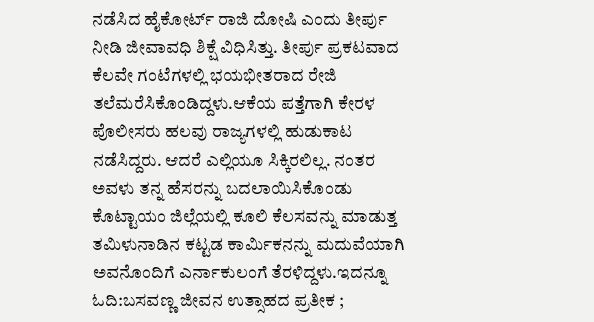ನಡೆಸಿದ ಹೈಕೋರ್ಟ್ ರಾಜಿ ದೋಷಿ ಎಂದು ತೀರ್ಪು ನೀಡಿ ಜೀವಾವಧಿ ಶಿಕ್ಷೆ ವಿಧಿಸಿತ್ತು. ತೀರ್ಪು ಪ್ರಕಟವಾದ ಕೆಲವೇ ಗಂಟೆಗಳಲ್ಲಿ ಭಯಭೀತರಾದ ರೇಜಿ ತಲೆಮರೆಸಿಕೊಂಡಿದ್ದಳು.ಆಕೆಯ ಪತ್ತೆಗಾಗಿ ಕೇರಳ ಪೊಲೀಸರು ಹಲವು ರಾಜ್ಯಗಳಲ್ಲಿ ಹುಡುಕಾಟ ನಡೆಸಿದ್ದರು. ಆದರೆ ಎಲ್ಲಿಯೂ ಸಿಕ್ಕಿರಲಿಲ್ಲ. ನಂತರ ಅವಳು ತನ್ನ ಹೆಸರನ್ನು ಬದಲಾಯಿಸಿಕೊಂಡು ಕೊಟ್ಟಾಯಂ ಜಿಲ್ಲೆಯಲ್ಲಿ ಕೂಲಿ ಕೆಲಸವನ್ನು ಮಾಡುತ್ತ ತಮಿಳುನಾಡಿನ ಕಟ್ಟಡ ಕಾರ್ಮಿಕನನ್ನು ಮದುವೆಯಾಗಿ ಅವನೊಂದಿಗೆ ಎರ್ನಾಕುಲಂಗೆ ತೆರಳಿದ್ದಳು.ಇದನ್ನೂ ಓದಿ:ಬಸವಣ್ಣ ಜೀವನ ಉತ್ಸಾಹದ ಪ್ರತೀಕ ;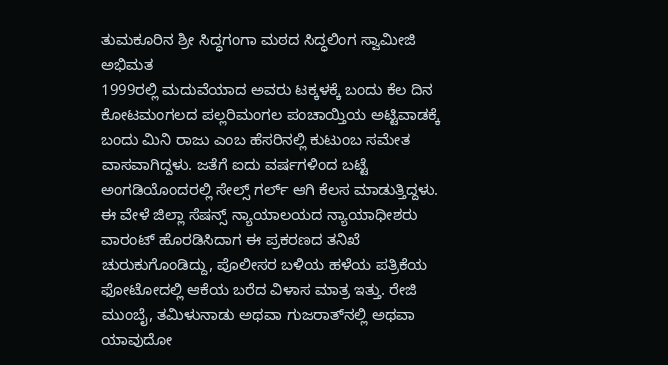ತುಮಕೂರಿನ ಶ್ರೀ ಸಿದ್ಧಗಂಗಾ ಮಠದ ಸಿದ್ಧಲಿಂಗ ಸ್ವಾಮೀಜಿ ಅಭಿಮತ
1999ರಲ್ಲಿ ಮದುವೆಯಾದ ಅವರು ಟಕ್ಕಳಕ್ಕೆ ಬಂದು ಕೆಲ ದಿನ ಕೋಟಮಂಗಲದ ಪಲ್ಲರಿಮಂಗಲ ಪಂಚಾಯ್ತಿಯ ಅಟ್ಟಿವಾಡಕ್ಕೆ ಬಂದು ಮಿನಿ ರಾಜು ಎಂಬ ಹೆಸರಿನಲ್ಲಿ ಕುಟುಂಬ ಸಮೇತ ವಾಸವಾಗಿದ್ದಳು. ಜತೆಗೆ ಐದು ವರ್ಷಗಳಿಂದ ಬಟ್ಟೆ ಅಂಗಡಿಯೊಂದರಲ್ಲಿ ಸೇಲ್ಸ್ ಗರ್ಲ್ ಆಗಿ ಕೆಲಸ ಮಾಡುತ್ತಿದ್ದಳು.
ಈ ವೇಳೆ ಜಿಲ್ಲಾ ಸೆಷನ್ಸ್ ನ್ಯಾಯಾಲಯದ ನ್ಯಾಯಾಧೀಶರು ವಾರಂಟ್ ಹೊರಡಿಸಿದಾಗ ಈ ಪ್ರಕರಣದ ತನಿಖೆ ಚುರುಕುಗೊಂಡಿದ್ದು, ಪೊಲೀಸರ ಬಳಿಯ ಹಳೆಯ ಪತ್ರಿಕೆಯ ಫೋಟೋದಲ್ಲಿ ಆಕೆಯ ಬರೆದ ವಿಳಾಸ ಮಾತ್ರ ಇತ್ತು. ರೇಜಿ ಮುಂಬೈ, ತಮಿಳುನಾಡು ಅಥವಾ ಗುಜರಾತ್‌ನಲ್ಲಿ ಅಥವಾ ಯಾವುದೋ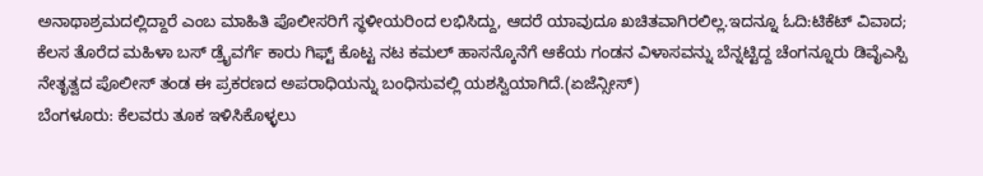ಅನಾಥಾಶ್ರಮದಲ್ಲಿದ್ದಾರೆ ಎಂಬ ಮಾಹಿತಿ ಪೊಲೀಸರಿಗೆ ಸ್ಥಳೀಯರಿಂದ ಲಭಿಸಿದ್ದು, ಆದರೆ ಯಾವುದೂ ಖಚಿತವಾಗಿರಲಿಲ್ಲ.ಇದನ್ನೂ ಓದಿ:ಟಿಕೆಟ್ ವಿವಾದ; ಕೆಲಸ ತೊರೆದ ಮಹಿಳಾ ಬಸ್ ಡ್ರೈವರ್ಗೆ ಕಾರು ಗಿಫ್ಟ್ ಕೊಟ್ಟ ನಟ ಕಮಲ್ ಹಾಸನ್ಕೊನೆಗೆ ಆಕೆಯ ಗಂಡನ ವಿಳಾಸವನ್ನು ಬೆನ್ನಟ್ಟಿದ್ದ ಚೆಂಗನ್ನೂರು ಡಿವೈಎಸ್ಪಿ ನೇತೃತ್ವದ ಪೊಲೀಸ್ ತಂಡ ಈ ಪ್ರಕರಣದ ಅಪರಾಧಿಯನ್ನು ಬಂಧಿಸುವಲ್ಲಿ ಯಶಸ್ವಿಯಾಗಿದೆ.(ಏಜೆನ್ಸೀಸ್)
ಬೆಂಗಳೂರು: ಕೆಲವರು ತೂಕ ಇಳಿಸಿಕೊಳ್ಳಲು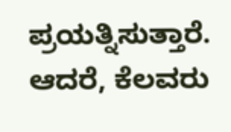ಪ್ರಯತ್ನಿಸುತ್ತಾರೆ. ಆದರೆ, ಕೆಲವರು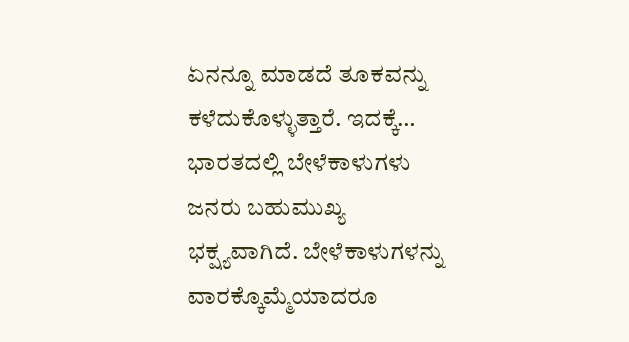ಏನನ್ನೂ ಮಾಡದೆ ತೂಕವನ್ನು ಕಳೆದುಕೊಳ್ಳುತ್ತಾರೆ. ಇದಕ್ಕೆ…
ಭಾರತದಲ್ಲಿ ಬೇಳೆಕಾಳುಗಳು ಜನರು ಬಹುಮುಖ್ಯ ಭಕ್ಷ್ಯವಾಗಿದೆ. ಬೇಳೆಕಾಳುಗಳನ್ನು ವಾರಕ್ಕೊಮ್ಮೆಯಾದರೂ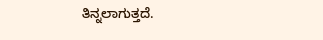ತಿನ್ನಲಾಗುತ್ತದೆ.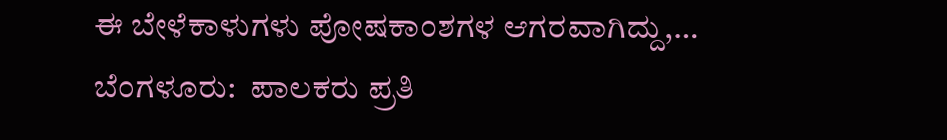ಈ ಬೇಳೆಕಾಳುಗಳು ಪೋಷಕಾಂಶಗಳ ಆಗರವಾಗಿದ್ದು,…
ಬೆಂಗಳೂರು:  ಪಾಲಕರು ಪ್ರತಿ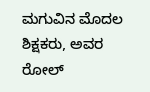ಮಗುವಿನ ಮೊದಲ ಶಿಕ್ಷಕರು, ಅವರ ರೋಲ್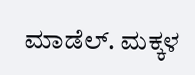ಮಾಡೆಲ್. ಮಕ್ಕಳ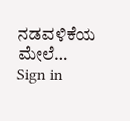ನಡವಳಿಕೆಯ ಮೇಲೆ…
Sign in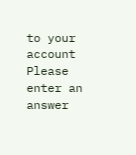to your account
Please enter an answer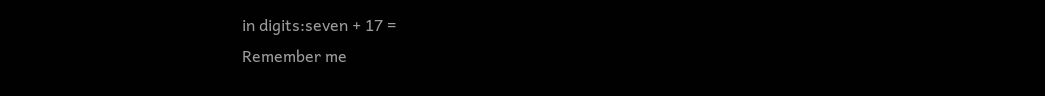in digits:seven + 17 =
Remember me